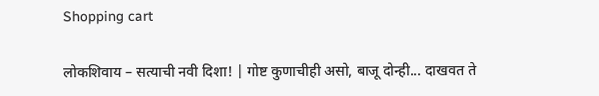Shopping cart

लोकशिवाय – सत्याची नवी दिशा! | गोष्ट कुणाचीही असो, बाजू दोन्ही... दाखवत ते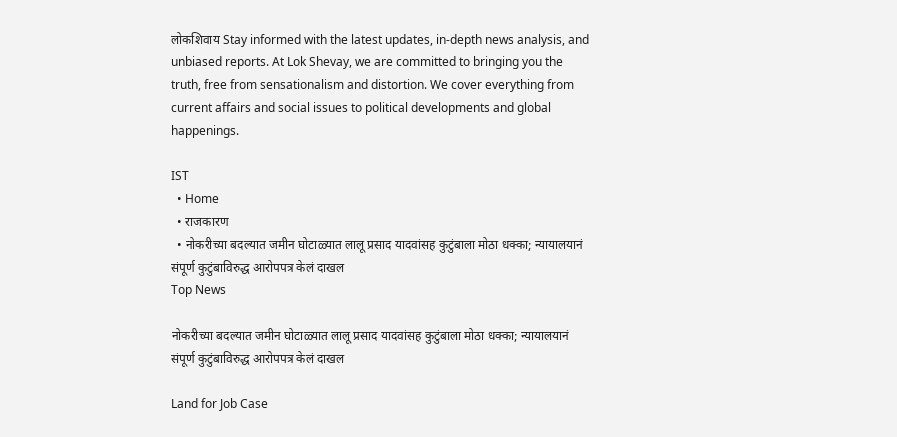लोकशिवाय Stay informed with the latest updates, in-depth news analysis, and unbiased reports. At Lok Shevay, we are committed to bringing you the truth, free from sensationalism and distortion. We cover everything from current affairs and social issues to political developments and global happenings.

IST
  • Home
  • राजकारण
  • नोकरीच्या बदल्यात जमीन घोटाळ्यात लालू प्रसाद यादवांसह कुटुंबाला मोठा धक्का; न्यायालयानं संपूर्ण कुटुंबाविरुद्ध आरोपपत्र केलं दाखल
Top News

नोकरीच्या बदल्यात जमीन घोटाळ्यात लालू प्रसाद यादवांसह कुटुंबाला मोठा धक्का; न्यायालयानं संपूर्ण कुटुंबाविरुद्ध आरोपपत्र केलं दाखल

Land for Job Case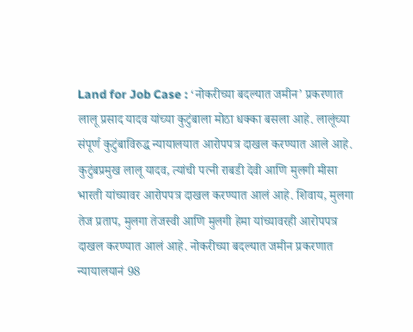Land for Job Case : ‘नोकरीच्या बदल्यात जमीन’ प्रकरणात लालू प्रसाद यादव यांच्या कुटुंबाला मोठा धक्का बसला आहे. लालूंच्या संपूर्ण कुटुंबाविरुद्ध न्यायालयात आरोपपत्र दाखल करण्यात आले आहे. कुटुंबप्रमुख लालू यादव, त्यांची पत्नी राबडी देवी आणि मुलगी मीसा भारती यांच्यावर आरोपपत्र दाखल करण्यात आलं आहे. शिवाय, मुलगा तेज प्रताप, मुलगा तेजस्वी आणि मुलगी हेमा यांच्यावरही आरोपपत्र दाखल करण्यात आलं आहे. नोकरीच्या बदल्यात जमीन प्रकरणात न्यायालयानं 98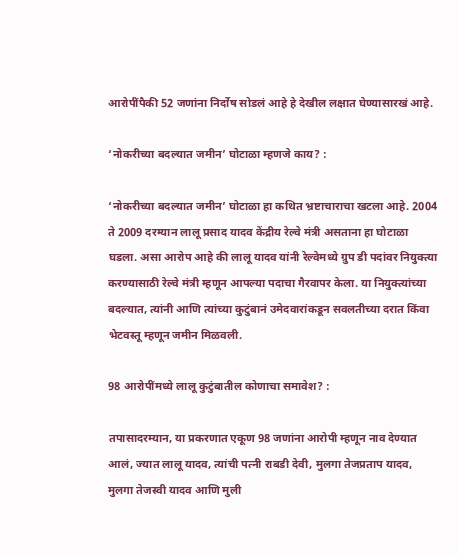आरोपींपैकी 52 जणांना निर्दोष सोडलं आहे हे देखील लक्षात घेण्यासारखं आहे.

‘नोकरीच्या बदल्यात जमीन’ घोटाळा म्हणजे काय? :

‘नोकरीच्या बदल्यात जमीन’ घोटाळा हा कथित भ्रष्टाचाराचा खटला आहे. 2004 ते 2009 दरम्यान लालू प्रसाद यादव केंद्रीय रेल्वे मंत्री असताना हा घोटाळा घडला. असा आरोप आहे की लालू यादव यांनी रेल्वेमध्ये ग्रुप डी पदांवर नियुक्त्या करण्यासाठी रेल्वे मंत्री म्हणून आपल्या पदाचा गैरवापर केला. या नियुक्त्यांच्या बदल्यात, त्यांनी आणि त्यांच्या कुटुंबानं उमेदवारांकडून सवलतीच्या दरात किंवा भेटवस्तू म्हणून जमीन मिळवली.

98 आरोपींमध्ये लालू कुटुंबातील कोणाचा समावेश? :

तपासादरम्यान, या प्रकरणात एकूण 98 जणांना आरोपी म्हणून नाव देण्यात आलं, ज्यात लालू यादव, त्यांची पत्नी राबडी देवी, मुलगा तेजप्रताप यादव, मुलगा तेजस्वी यादव आणि मुली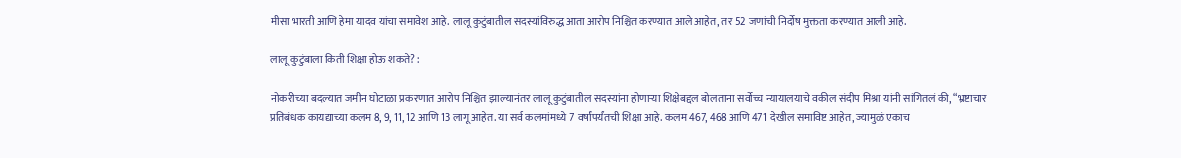मीसा भारती आणि हेमा यादव यांचा समावेश आहे. लालू कुटुंबातील सदस्यांविरुद्ध आता आरोप निश्चित करण्यात आले आहेत, तर 52 जणांची निर्दोष मुक्तता करण्यात आली आहे.

लालू कुटुंबाला किती शिक्षा होऊ शकते? :

नोकरीच्या बदल्यात जमीन घोटाळा प्रकरणात आरोप निश्चित झाल्यानंतर लालू कुटुंबातील सदस्यांना होणाऱ्या शिक्षेबद्दल बोलताना सर्वोच्च न्यायालयाचे वकील संदीप मिश्रा यांनी सांगितलं की, “भ्रष्टाचार प्रतिबंधक कायद्याच्या कलम 8, 9, 11, 12 आणि 13 लागू आहेत. या सर्व कलमांमध्ये 7 वर्षांपर्यंतची शिक्षा आहे. कलम 467, 468 आणि 471 देखील समाविष्ट आहेत, ज्यामुळं एकाच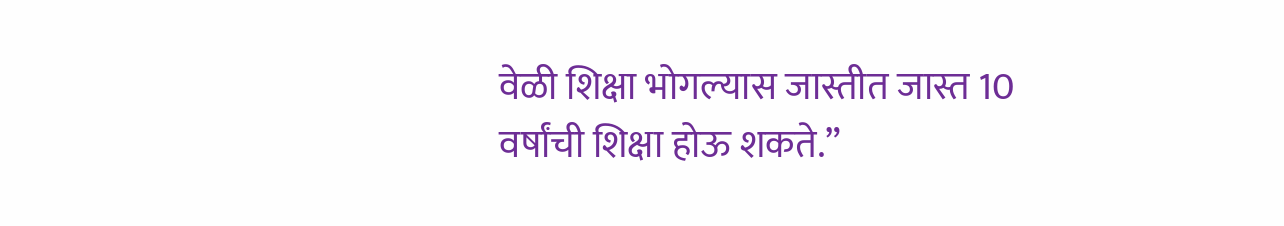वेळी शिक्षा भोगल्यास जास्तीत जास्त 10 वर्षांची शिक्षा होऊ शकते.”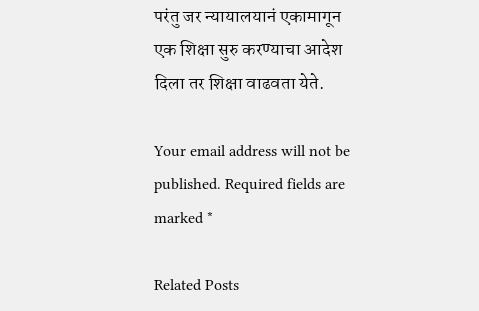परंतु जर न्यायालयानं एकामागून एक शिक्षा सुरु करण्याचा आदेश दिला तर शिक्षा वाढवता येते.

Your email address will not be published. Required fields are marked *

Related Posts